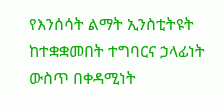የእንሰሳት ልማት ኢንስቲትዩት ከተቋቋመበት ተግባርና ኃላፊነት ውስጥ በቀዳሚነት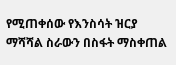የሚጠቀሰው የእንስሳት ዝርያ ማሻሻል ስራውን በስፋት ማስቀጠል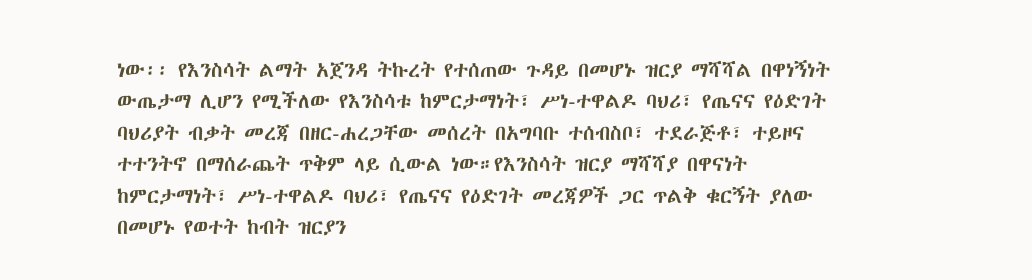ነው፡፡ የእንስሳት ልማት አጀንዳ ትኩረት የተሰጠው ጉዳይ በመሆኑ ዝርያ ማሻሻል በዋነኝነት ውጤታማ ሊሆን የሚችለው የእንስሳቱ ከምርታማነት፣ ሥነ-ተዋልዶ ባህሪ፣ የጤናና የዕድገት ባህሪያት ብቃት መረጃ በዘር-ሐረጋቸው መሰረት በአግባቡ ተሰብስቦ፣ ተደራጅቶ፣ ተይዞና ተተንትኖ በማሰራጨት ጥቅም ላይ ሲውል ነው።የእንስሳት ዝርያ ማሻሻያ በዋናነት ከምርታማነት፣ ሥነ-ተዋልዶ ባህሪ፣ የጤናና የዕድገት መረጃዎች ጋር ጥልቅ ቁርኝት ያለው በመሆኑ የወተት ከብት ዝርያን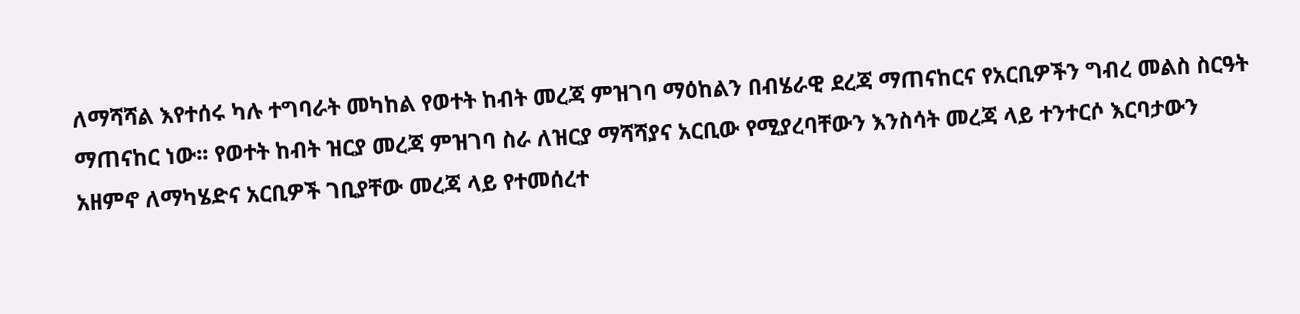ለማሻሻል እየተሰሩ ካሉ ተግባራት መካከል የወተት ከብት መረጃ ምዝገባ ማዕከልን በብሄራዊ ደረጃ ማጠናከርና የአርቢዎችን ግብረ መልስ ስርዓት ማጠናከር ነው፡፡ የወተት ከብት ዝርያ መረጃ ምዝገባ ስራ ለዝርያ ማሻሻያና አርቢው የሚያረባቸውን እንስሳት መረጃ ላይ ተንተርሶ እርባታውን አዘምኖ ለማካሄድና አርቢዎች ገቢያቸው መረጃ ላይ የተመሰረተ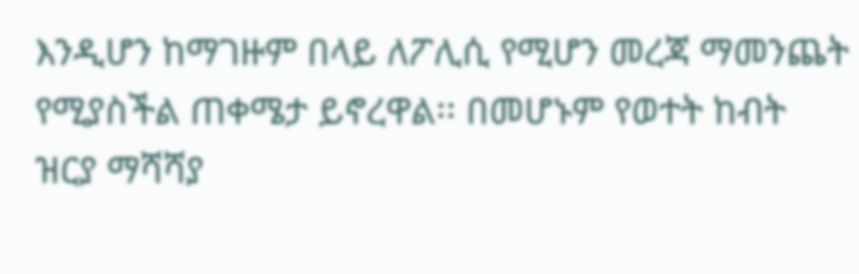እንዲሆን ከማገዙም በላይ ለፖሊሲ የሚሆን መረጃ ማመንጨት የሚያስችል ጠቀሜታ ይኖረዋል፡፡ በመሆኑም የወተት ከብት ዝርያ ማሻሻያ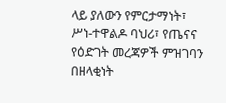ላይ ያለውን የምርታማነት፣ ሥነ-ተዋልዶ ባህሪ፣ የጤናና የዕድገት መረጃዎች ምዝገባን በዘላቂነት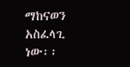ማከናወን አስፈላጊ ነው፡፡